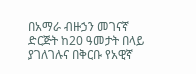በአማራ ብዙኃን መገናኛ ድርጅት ከ20 ዓመታት በላይ ያገለገሉና በቅርቡ የአዊኛ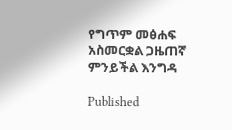የግጥም መፅሐፍ አስመርቋል ጋዜጠኛ ምንይችል እንግዳ

Published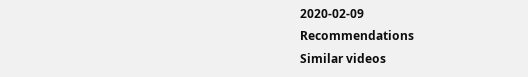2020-02-09
Recommendations
Similar videos